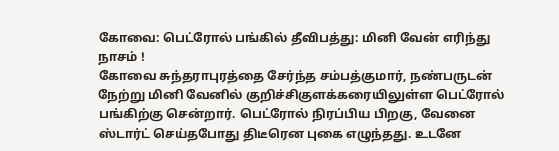கோவை: பெட்ரோல் பங்கில் தீவிபத்து: மினி வேன் எரிந்து நாசம் !
கோவை சுந்தராபுரத்தை சேர்ந்த சம்பத்குமார், நண்பருடன் நேற்று மினி வேனில் குறிச்சிகுளக்கரையிலுள்ள பெட்ரோல் பங்கிற்கு சென்றார். பெட்ரோல் நிரப்பிய பிறகு, வேனை ஸ்டார்ட் செய்தபோது திடீரென புகை எழுந்தது. உடனே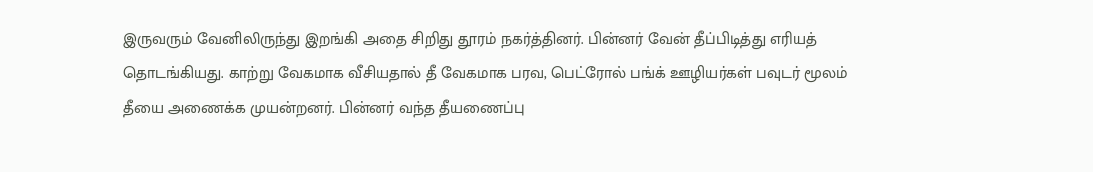இருவரும் வேனிலிருந்து இறங்கி அதை சிறிது தூரம் நகர்த்தினர். பின்னர் வேன் தீப்பிடித்து எரியத் தொடங்கியது. காற்று வேகமாக வீசியதால் தீ வேகமாக பரவ, பெட்ரோல் பங்க் ஊழியர்கள் பவுடர் மூலம் தீயை அணைக்க முயன்றனர். பின்னர் வந்த தீயணைப்பு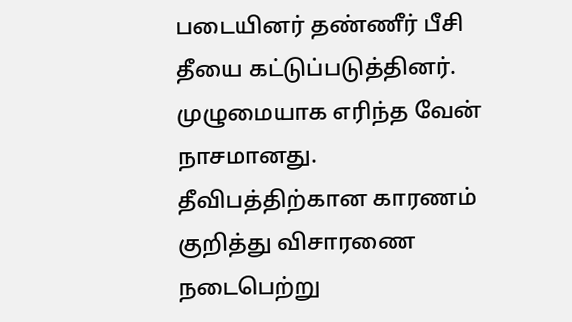படையினர் தண்ணீர் பீசி தீயை கட்டுப்படுத்தினர். முழுமையாக எரிந்த வேன் நாசமானது. தீவிபத்திற்கான காரணம் குறித்து விசாரணை நடைபெற்று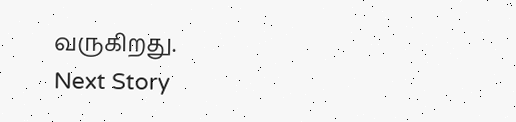வருகிறது.
Next Story